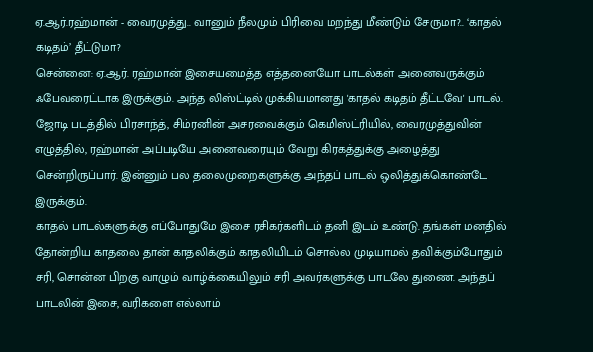ஏ.ஆர்.ரஹ்மான் - வைரமுத்து.. வானும் நீலமும் பிரிவை மறந்து மீண்டும் சேருமா?.. ‘காதல் கடிதம்’ தீட்டுமா?
சென்னை: ஏ.ஆர். ரஹ்மான் இசையமைத்த எத்தனையோ பாடல்கள் அனைவருக்கும் ஃபேவரைட்டாக இருக்கும். அந்த லிஸ்ட்டில் முக்கியமானது 'காதல் கடிதம் தீட்டவே' பாடல். ஜோடி படத்தில் பிரசாந்த், சிம்ரனின் அசரவைக்கும் கெமிஸ்ட்ரியில், வைரமுத்துவின் எழுத்தில், ரஹ்மான் அப்படியே அனைவரையும் வேறு கிரகத்துக்கு அழைத்து சென்றிருப்பார். இன்னும் பல தலைமுறைகளுக்கு அந்தப் பாடல் ஒலித்துக்கொண்டே இருக்கும்.
காதல் பாடல்களுக்கு எப்போதுமே இசை ரசிகர்களிடம் தனி இடம் உண்டு. தங்கள் மனதில் தோன்றிய காதலை தான் காதலிக்கும் காதலியிடம் சொல்ல முடியாமல் தவிக்கும்போதும் சரி, சொன்ன பிறகு வாழும் வாழ்க்கையிலும் சரி அவர்களுக்கு பாடலே துணை. அந்தப் பாடலின் இசை, வரிகளை எல்லாம்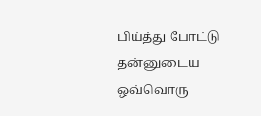பிய்த்து போட்டு தன்னுடைய ஒவ்வொரு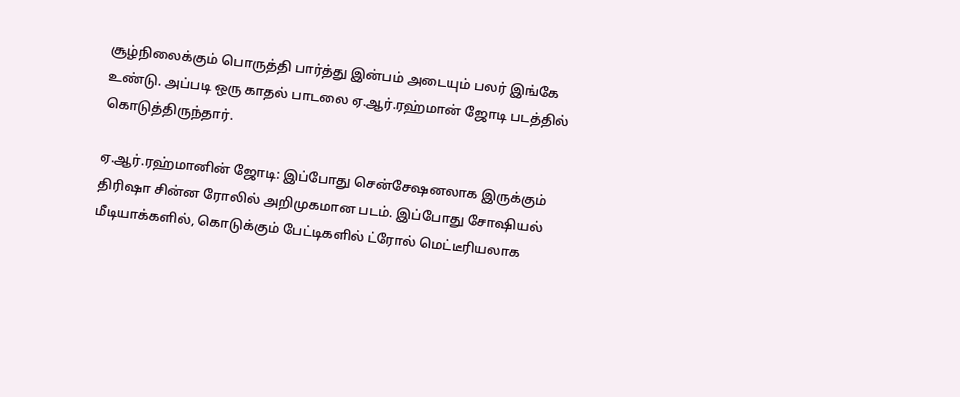சூழ்நிலைக்கும் பொருத்தி பார்த்து இன்பம் அடையும் பலர் இங்கே உண்டு. அப்படி ஒரு காதல் பாடலை ஏ.ஆர்.ரஹ்மான் ஜோடி படத்தில் கொடுத்திருந்தார்.

ஏ.ஆர்.ரஹ்மானின் ஜோடி: இப்போது சென்சேஷனலாக இருக்கும் திரிஷா சின்ன ரோலில் அறிமுகமான படம். இப்போது சோஷியல் மீடியாக்களில், கொடுக்கும் பேட்டிகளில் ட்ரோல் மெட்டீரியலாக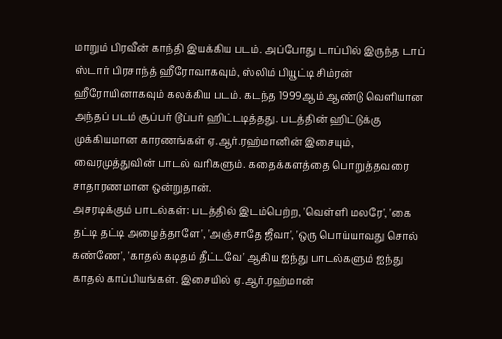மாறும் பிரவீன் காந்தி இயக்கிய படம். அப்போது டாப்பில் இருந்த டாப் ஸ்டார் பிரசாந்த் ஹீரோவாகவும், ஸ்லிம் பியூட்டி சிம்ரன் ஹீரோயினாகவும் கலக்கிய படம். கடந்த 1999ஆம் ஆண்டு வெளியான அந்தப் படம் சூப்பர் டூப்பர் ஹிட்டடித்தது. படத்தின் ஹிட்டுக்கு முக்கியமான காரணங்கள் ஏ.ஆர்.ரஹ்மானின் இசையும், வைரமுத்துவின் பாடல் வரிகளும். கதைக்களத்தை பொறுத்தவரை சாதாரணமான ஒன்றுதான்.
அசரடிக்கும் பாடல்கள்: படத்தில் இடம்பெற்ற, 'வெள்ளி மலரே', 'கை தட்டி தட்டி அழைத்தாளே', 'அஞ்சாதே ஜீவா', 'ஒரு பொய்யாவது சொல் கண்ணே', 'காதல் கடிதம் தீட்டவே' ஆகிய ஐந்து பாடல்களும் ஐந்து காதல் காப்பியங்கள். இசையில் ஏ.ஆர்.ரஹ்மான்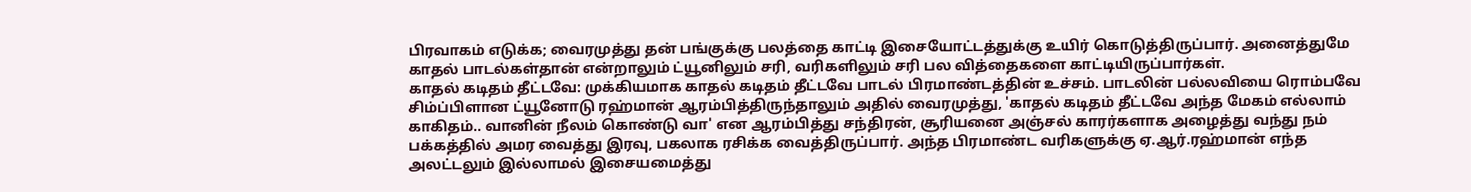பிரவாகம் எடுக்க; வைரமுத்து தன் பங்குக்கு பலத்தை காட்டி இசையோட்டத்துக்கு உயிர் கொடுத்திருப்பார். அனைத்துமே காதல் பாடல்கள்தான் என்றாலும் ட்யூனிலும் சரி, வரிகளிலும் சரி பல வித்தைகளை காட்டியிருப்பார்கள்.
காதல் கடிதம் தீட்டவே: முக்கியமாக காதல் கடிதம் தீட்டவே பாடல் பிரமாண்டத்தின் உச்சம். பாடலின் பல்லவியை ரொம்பவே சிம்ப்பிளான ட்யூனோடு ரஹ்மான் ஆரம்பித்திருந்தாலும் அதில் வைரமுத்து, 'காதல் கடிதம் தீட்டவே அந்த மேகம் எல்லாம் காகிதம்.. வானின் நீலம் கொண்டு வா' என ஆரம்பித்து சந்திரன், சூரியனை அஞ்சல் காரர்களாக அழைத்து வந்து நம் பக்கத்தில் அமர வைத்து இரவு, பகலாக ரசிக்க வைத்திருப்பார். அந்த பிரமாண்ட வரிகளுக்கு ஏ.ஆர்.ரஹ்மான் எந்த அலட்டலும் இல்லாமல் இசையமைத்து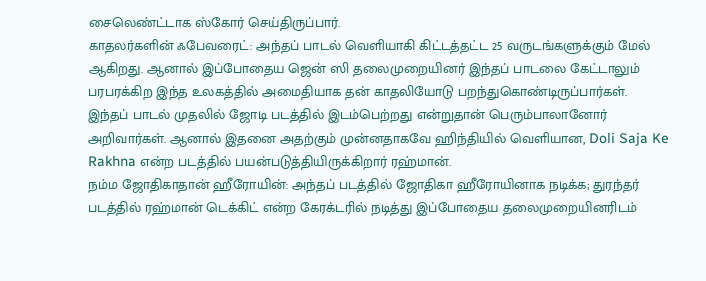சைலெண்ட்டாக ஸ்கோர் செய்திருப்பார்.
காதலர்களின் ஃபேவரைட்: அந்தப் பாடல் வெளியாகி கிட்டத்தட்ட 25 வருடங்களுக்கும் மேல் ஆகிறது. ஆனால் இப்போதைய ஜென் ஸி தலைமுறையினர் இந்தப் பாடலை கேட்டாலும் பரபரக்கிற இந்த உலகத்தில் அமைதியாக தன் காதலியோடு பறந்துகொண்டிருப்பார்கள். இந்தப் பாடல் முதலில் ஜோடி படத்தில் இடம்பெற்றது என்றுதான் பெரும்பாலானோர் அறிவார்கள். ஆனால் இதனை அதற்கும் முன்னதாகவே ஹிந்தியில் வெளியான, Doli Saja Ke Rakhna என்ற படத்தில் பயன்படுத்தியிருக்கிறார் ரஹ்மான்.
நம்ம ஜோதிகாதான் ஹீரோயின்: அந்தப் படத்தில் ஜோதிகா ஹீரோயினாக நடிக்க; துரந்தர் படத்தில் ரஹ்மான் டெக்கிட் என்ற கேரக்டரில் நடித்து இப்போதைய தலைமுறையினரிடம்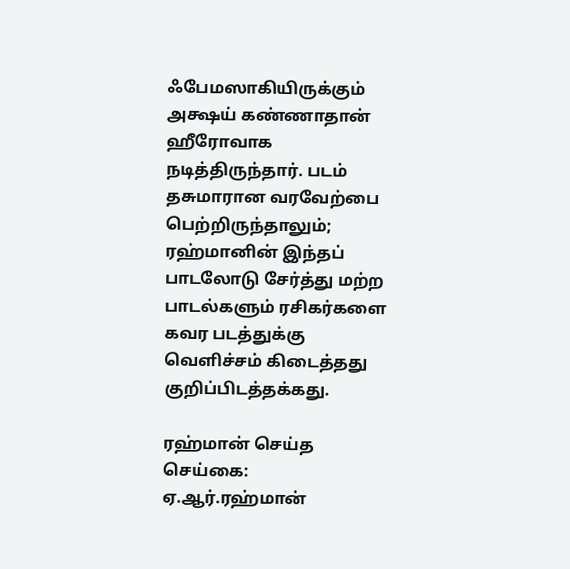ஃபேமஸாகியிருக்கும் அக்ஷய் கண்ணாதான் ஹீரோவாக நடித்திருந்தார். படம் தசுமாரான வரவேற்பை பெற்றிருந்தாலும்; ரஹ்மானின் இந்தப் பாடலோடு சேர்த்து மற்ற பாடல்களும் ரசிகர்களை கவர படத்துக்கு வெளிச்சம் கிடைத்தது குறிப்பிடத்தக்கது.

ரஹ்மான் செய்த செய்கை: ஏ.ஆர்.ரஹ்மான்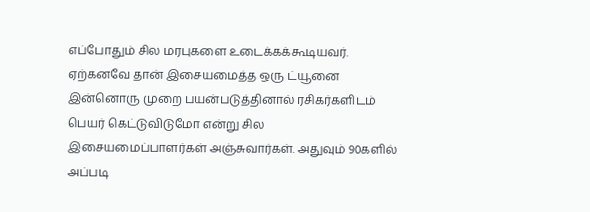எப்போதும் சில மரபுகளை உடைக்கக்கூடியவர். ஏற்கனவே தான் இசையமைத்த ஒரு ட்யூனை இன்னொரு முறை பயன்படுத்தினால் ரசிகர்களிடம் பெயர் கெட்டுவிடுமோ என்று சில இசையமைப்பாளர்கள் அஞ்சுவார்கள். அதுவும் 90களில் அப்படி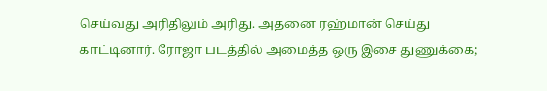செய்வது அரிதிலும் அரிது. அதனை ரஹ்மான் செய்து காட்டினார். ரோஜா படத்தில் அமைத்த ஒரு இசை துணுக்கை;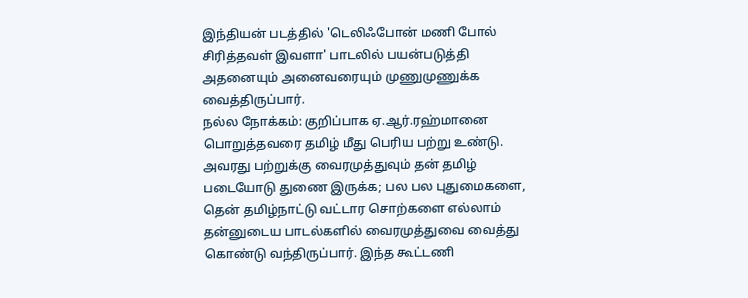இந்தியன் படத்தில் 'டெலிஃபோன் மணி போல் சிரித்தவள் இவளா' பாடலில் பயன்படுத்தி அதனையும் அனைவரையும் முணுமுணுக்க வைத்திருப்பார்.
நல்ல நோக்கம்: குறிப்பாக ஏ.ஆர்.ரஹ்மானை பொறுத்தவரை தமிழ் மீது பெரிய பற்று உண்டு. அவரது பற்றுக்கு வைரமுத்துவும் தன் தமிழ் படையோடு துணை இருக்க; பல பல புதுமைகளை, தென் தமிழ்நாட்டு வட்டார சொற்களை எல்லாம் தன்னுடைய பாடல்களில் வைரமுத்துவை வைத்து கொண்டு வந்திருப்பார். இந்த கூட்டணி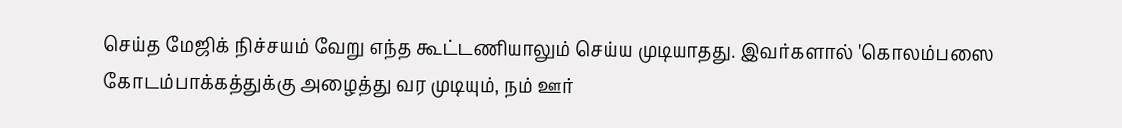செய்த மேஜிக் நிச்சயம் வேறு எந்த கூட்டணியாலும் செய்ய முடியாதது. இவர்களால் 'கொலம்பஸை கோடம்பாக்கத்துக்கு அழைத்து வர முடியும், நம் ஊர்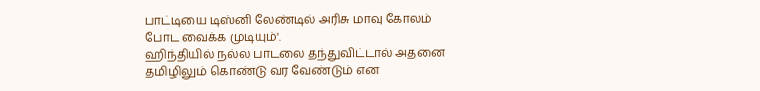பாட்டியை டிஸ்னி லேண்டில் அரிசு மாவு கோலம் போட வைக்க முடியும்'.
ஹிந்தியில் நல்ல பாடலை தந்துவிட்டால் அதனை தமிழிலும் கொண்டு வர வேண்டும் என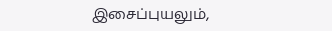இசைப்புயலும்,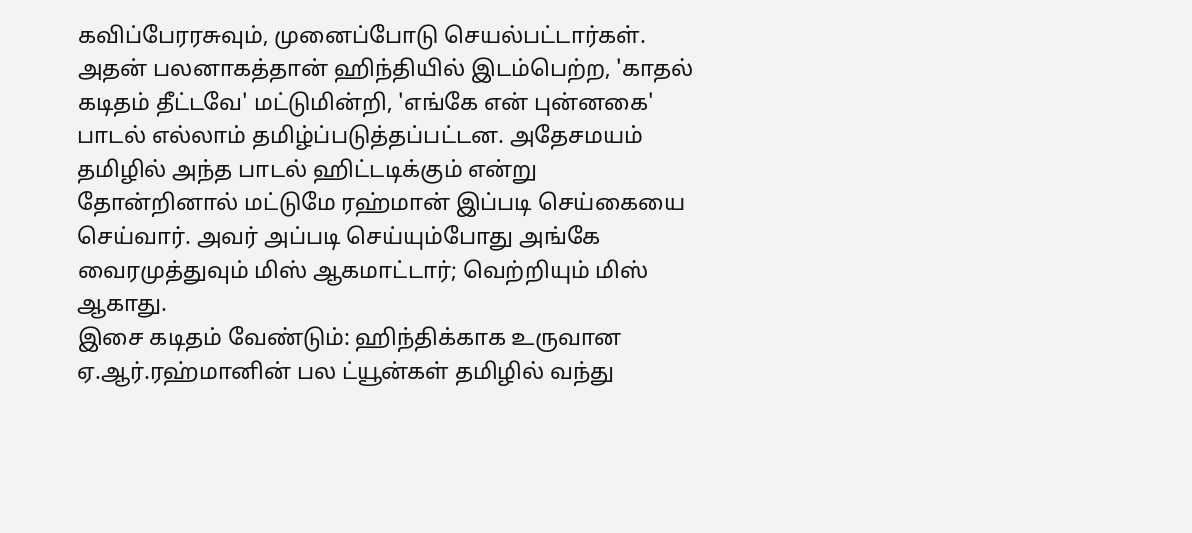கவிப்பேரரசுவும், முனைப்போடு செயல்பட்டார்கள். அதன் பலனாகத்தான் ஹிந்தியில் இடம்பெற்ற, 'காதல் கடிதம் தீட்டவே' மட்டுமின்றி, 'எங்கே என் புன்னகை' பாடல் எல்லாம் தமிழ்ப்படுத்தப்பட்டன. அதேசமயம் தமிழில் அந்த பாடல் ஹிட்டடிக்கும் என்று தோன்றினால் மட்டுமே ரஹ்மான் இப்படி செய்கையை செய்வார். அவர் அப்படி செய்யும்போது அங்கே வைரமுத்துவும் மிஸ் ஆகமாட்டார்; வெற்றியும் மிஸ் ஆகாது.
இசை கடிதம் வேண்டும்: ஹிந்திக்காக உருவான ஏ.ஆர்.ரஹ்மானின் பல ட்யூன்கள் தமிழில் வந்து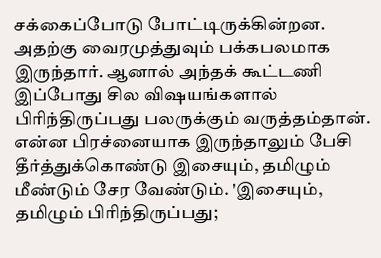சக்கைப்போடு போட்டிருக்கின்றன. அதற்கு வைரமுத்துவும் பக்கபலமாக இருந்தார். ஆனால் அந்தக் கூட்டணி இப்போது சில விஷயங்களால் பிரிந்திருப்பது பலருக்கும் வருத்தம்தான். என்ன பிரச்னையாக இருந்தாலும் பேசி தீர்த்துக்கொண்டு இசையும், தமிழும் மீண்டும் சேர வேண்டும். 'இசையும், தமிழும் பிரிந்திருப்பது;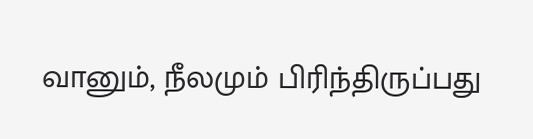வானும், நீலமும் பிரிந்திருப்பது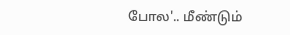போல'.. மீண்டும்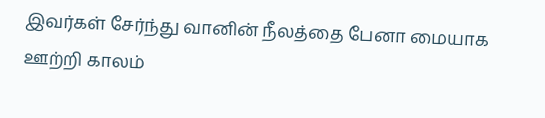இவர்கள் சேர்ந்து வானின் நீலத்தை பேனா மையாக ஊற்றி காலம்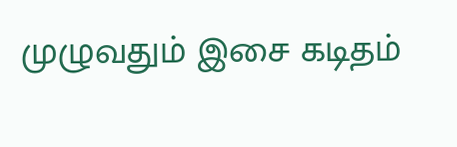முழுவதும் இசை கடிதம்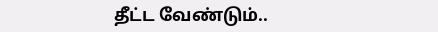தீட்ட வேண்டும்..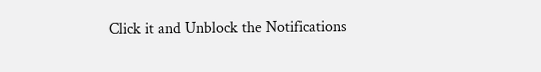Click it and Unblock the Notifications